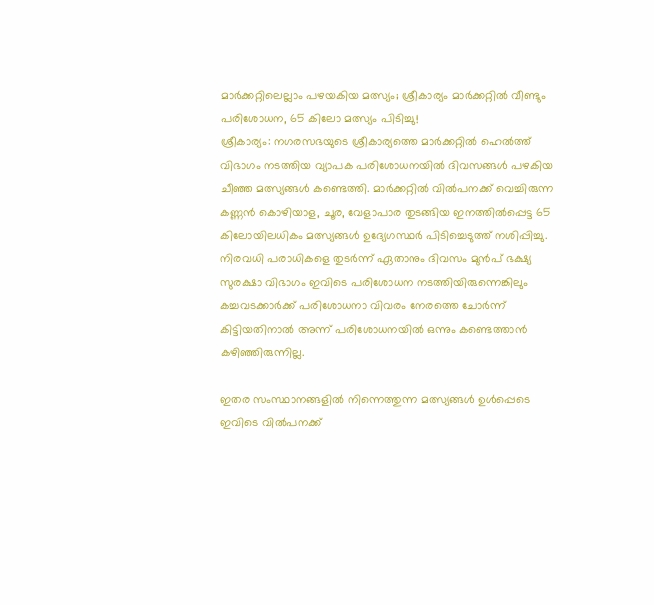മാർക്കറ്റിലെല്ലാം പഴയകിയ മത്സ്യം; ശ്രീകാര്യം മാർക്കറ്റിൽ വീണ്ടും പരിശോധന, 65 കിലോ മത്സ്യം പിടിച്ചു!
ശ്രീകാര്യം: നഗരസഭയുടെ ശ്രീകാര്യത്തെ മാർക്കറ്റിൽ ഹെൽത്ത് വിഭാഗം നടത്തിയ വ്യാപക പരിശോധനയിൽ ദിവസങ്ങൾ പഴകിയ ചീഞ്ഞ മത്സ്യങ്ങൾ കണ്ടെത്തി. മാർക്കറ്റിൽ വിൽപനക്ക് വെച്ചിരുന്ന കണ്ണൻ കൊഴിയാള, ചൂര, വേളാപാര തുടങ്ങിയ ഇനത്തിൽപ്പെട്ട 65 കിലോയിലധികം മത്സ്യങ്ങൾ ഉദ്യേഗസ്ഥർ പിടിച്ചെടുത്ത് നശിപ്പിച്ചു.
നിരവധി പരാധികളെ തുടർന്ന് ഏതാനും ദിവസം മുൻപ് ഭക്ഷ്യ സുരക്ഷാ വിഭാഗം ഇവിടെ പരിശോധന നടത്തിയിരുന്നെങ്കിലും കച്ചവടക്കാർക്ക് പരിശോധനാ വിവരം നേരത്തെ ചോർന്ന് കിട്ടിയതിനാൽ അന്ന് പരിശോധനയിൽ ഒന്നും കണ്ടെത്താൻ കഴിഞ്ഞിരുന്നില്ല.

ഇതര സംസ്ഥാനങ്ങളിൽ നിന്നെത്തുന്ന മത്സ്യങ്ങൾ ഉൾപ്പെടെ ഇവിടെ വിൽപനക്ക്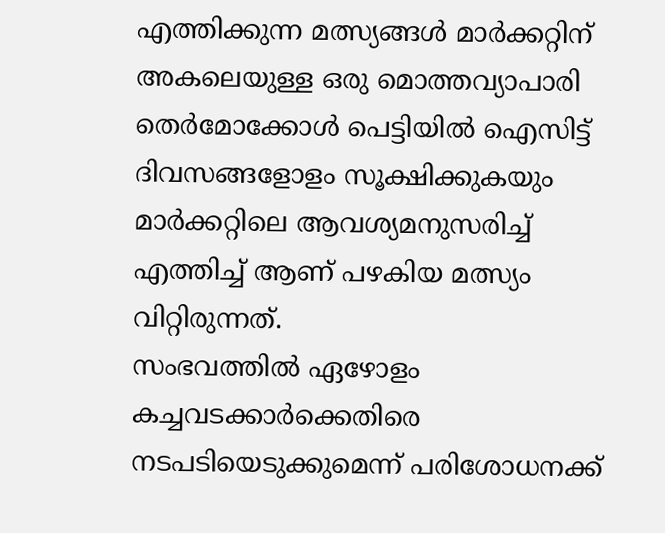എത്തിക്കുന്ന മത്സ്യങ്ങൾ മാർക്കറ്റിന് അകലെയുള്ള ഒരു മൊത്തവ്യാപാരി തെർമോക്കോൾ പെട്ടിയിൽ ഐസിട്ട് ദിവസങ്ങളോളം സൂക്ഷിക്കുകയും മാർക്കറ്റിലെ ആവശ്യമനുസരിച്ച് എത്തിച്ച് ആണ് പഴകിയ മത്സ്യം വിറ്റിരുന്നത്.
സംഭവത്തിൽ ഏഴോളം കച്ചവടക്കാർക്കെതിരെ നടപടിയെടുക്കുമെന്ന് പരിശോധനക്ക്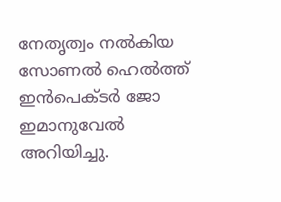നേതൃത്വം നൽകിയ സോണൽ ഹെൽത്ത് ഇൻപെക്ടർ ജോ ഇമാനുവേൽ അറിയിച്ചു.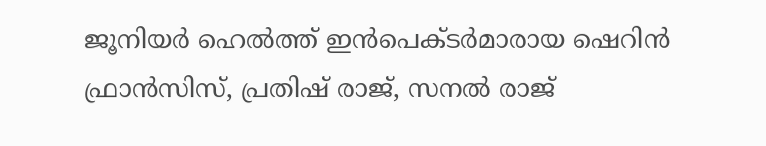ജൂനിയർ ഹെൽത്ത് ഇൻപെക്ടർമാരായ ഷെറിൻ ഫ്രാൻസിസ്, പ്രതിഷ് രാജ്, സനൽ രാജ്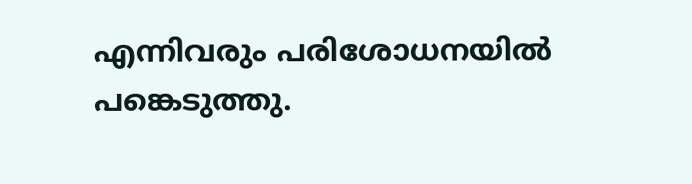എന്നിവരും പരിശോധനയിൽ പങ്കെടുത്തു.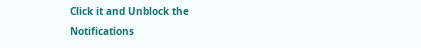Click it and Unblock the Notifications